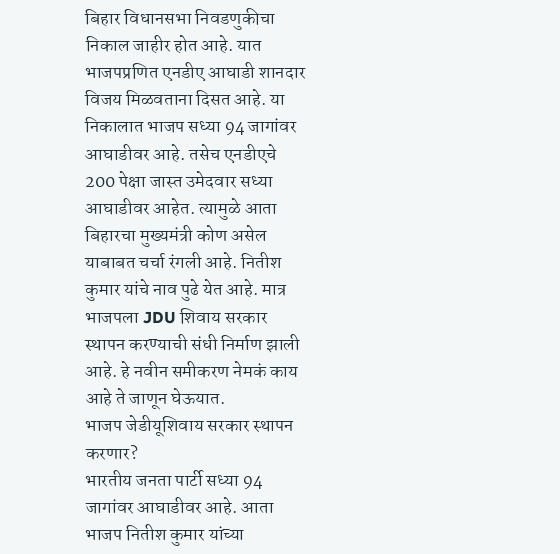बिहार विधानसभा निवडणुकीचा निकाल जाहीर होत आहे. यात भाजपप्रणित एनडीए आघाडी शानदार विजय मिळवताना दिसत आहे. या निकालात भाजप सध्या 94 जागांवर आघाडीवर आहे. तसेच एनडीएचे 200 पेक्षा जास्त उमेदवार सध्या आघाडीवर आहेत. त्यामुळे आता बिहारचा मुख्यमंत्री कोण असेल याबाबत चर्चा रंगली आहे. नितीश कुमार यांचे नाव पुढे येत आहे. मात्र भाजपला JDU शिवाय सरकार स्थापन करण्याची संधी निर्माण झाली आहे. हे नवीन समीकरण नेमकं काय आहे ते जाणून घेऊयात.
भाजप जेडीयूशिवाय सरकार स्थापन करणार?
भारतीय जनता पार्टी सध्या 94 जागांवर आघाडीवर आहे. आता भाजप नितीश कुमार यांच्या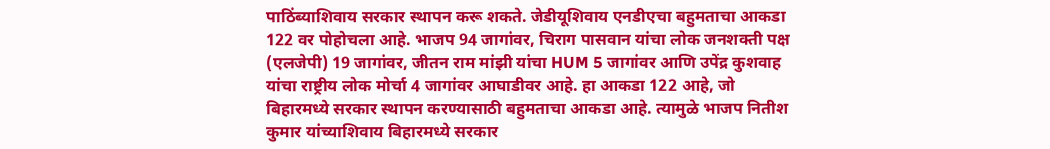पाठिंब्याशिवाय सरकार स्थापन करू शकते. जेडीयूशिवाय एनडीएचा बहुमताचा आकडा 122 वर पोहोचला आहे. भाजप 94 जागांवर, चिराग पासवान यांचा लोक जनशक्ती पक्ष (एलजेपी) 19 जागांवर, जीतन राम मांझी यांचा HUM 5 जागांवर आणि उपेंद्र कुशवाह यांचा राष्ट्रीय लोक मोर्चा 4 जागांवर आघाडीवर आहे. हा आकडा 122 आहे, जो बिहारमध्ये सरकार स्थापन करण्यासाठी बहुमताचा आकडा आहे. त्यामुळे भाजप नितीश कुमार यांच्याशिवाय बिहारमध्ये सरकार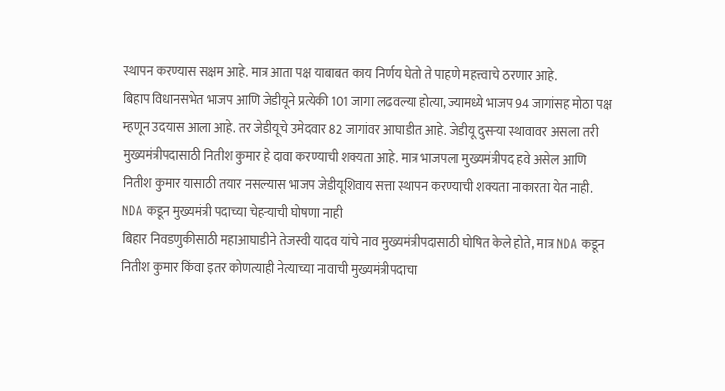स्थापन करण्यास सक्षम आहे. मात्र आता पक्ष याबाबत काय निर्णय घेतो ते पाहणे महत्त्वाचे ठरणार आहे.
बिहाप विधानसभेत भाजप आणि जेडीयूने प्रत्येकी 101 जागा लढवल्या होत्या, ज्यामध्ये भाजप 94 जागांसह मोठा पक्ष म्हणून उदयास आला आहे. तर जेडीयूचे उमेदवार 82 जागांवर आघाडीत आहे. जेडीयू दुसऱ्या स्थावावर असला तरी मुख्यमंत्रीपदासाठी नितीश कुमार हे दावा करण्याची शक्यता आहे. मात्र भाजपला मुख्यमंत्रीपद हवे असेल आणि नितीश कुमार यासाठी तयार नसल्यास भाजप जेडीयूशिवाय सत्ता स्थापन करण्याची शक्यता नाकारता येत नाही.
NDA कडून मुख्यमंत्री पदाच्या चेहऱ्याची घोषणा नाही
बिहार निवडणुकीसाठी महाआघाडीने तेजस्वी यादव यांचे नाव मुख्यमंत्रीपदासाठी घोषित केले होते, मात्र NDA कडून नितीश कुमार किंवा इतर कोणत्याही नेत्याच्या नावाची मुख्यमंत्रीपदाचा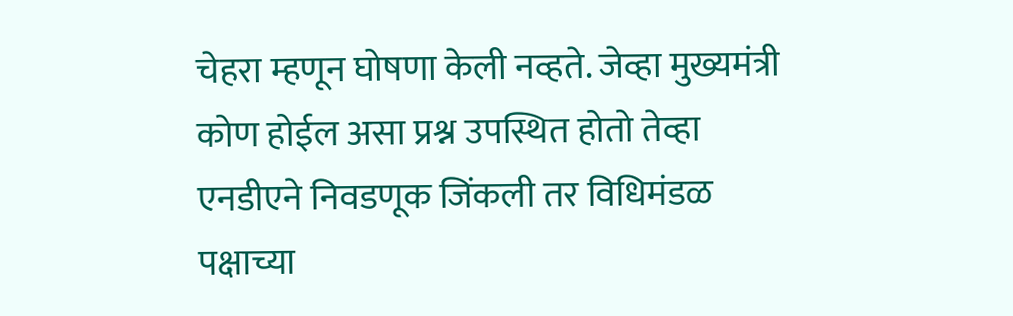चेहरा म्हणून घोषणा केली नव्हते. जेव्हा मुख्यमंत्री कोण होईल असा प्रश्न उपस्थित होतो तेव्हा एनडीएने निवडणूक जिंकली तर विधिमंडळ पक्षाच्या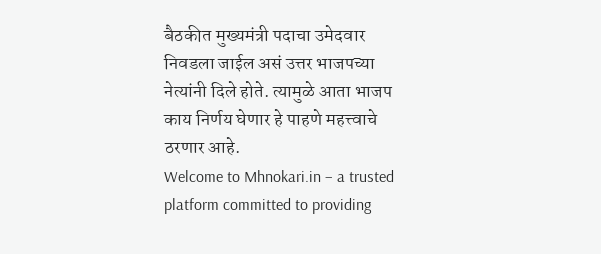बैठकीत मुख्यमंत्री पदाचा उमेदवार निवडला जाईल असं उत्तर भाजपच्या नेत्यांनी दिले होते. त्यामुळे आता भाजप काय निर्णय घेणार हे पाहणे महत्त्वाचे ठरणार आहे.
Welcome to Mhnokari.in – a trusted platform committed to providing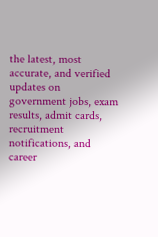the latest, most accurate, and verified updates on government jobs, exam results, admit cards, recruitment notifications, and career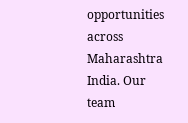opportunities across Maharashtra India. Our team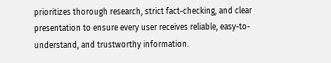prioritizes thorough research, strict fact-checking, and clear presentation to ensure every user receives reliable, easy-to-understand, and trustworthy information.